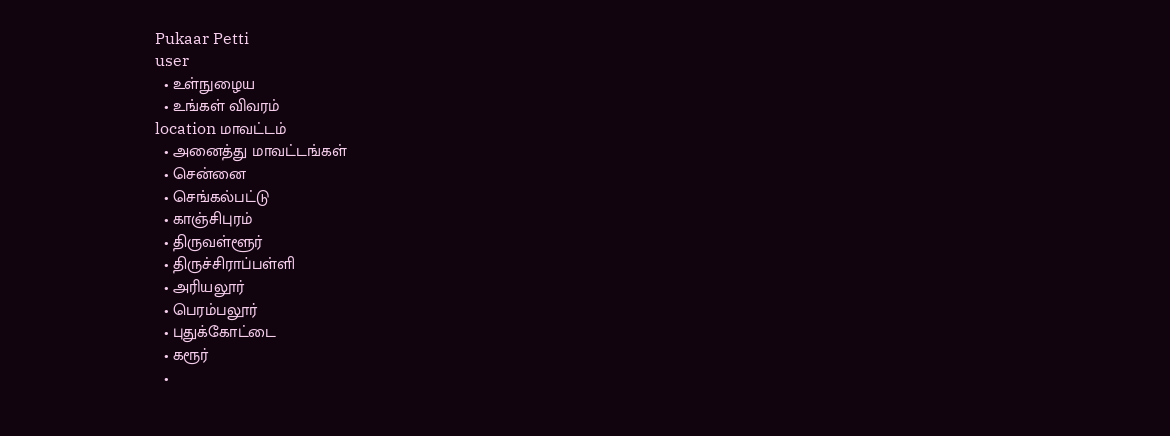Pukaar Petti
user
  • உள்நுழைய
  • உங்கள் விவரம்
location மாவட்டம்
  • அனைத்து மாவட்டங்கள்
  • சென்னை
  • செங்கல்பட்டு
  • காஞ்சிபுரம்
  • திருவள்ளூர்
  • திருச்சிராப்பள்ளி
  • அரியலூர்
  • பெரம்பலூர்
  • புதுக்கோட்டை
  • கரூர்
  •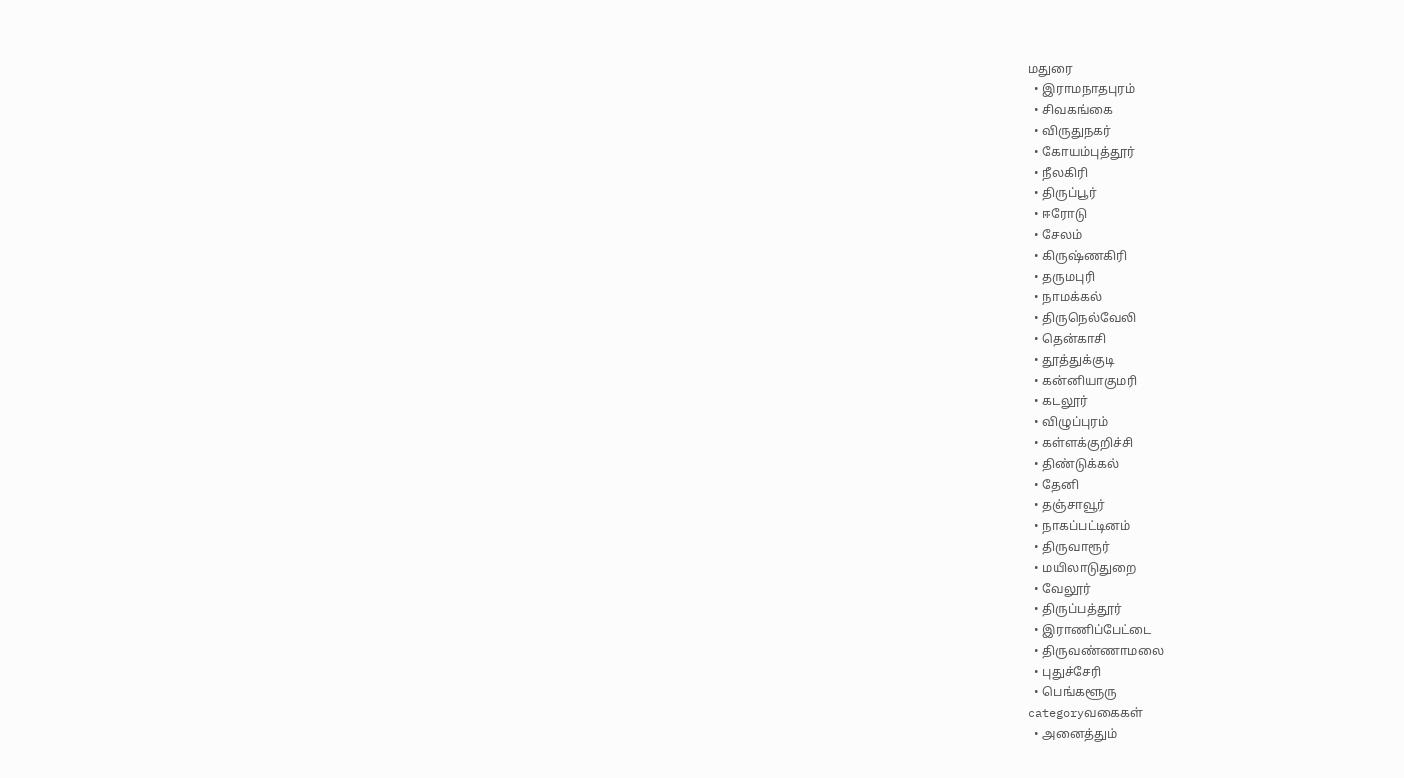மதுரை
  • இராமநாதபுரம்
  • சிவகங்கை
  • விருதுநகர்
  • கோயம்புத்தூர்
  • நீலகிரி
  • திருப்பூர்
  • ஈரோடு
  • சேலம்
  • கிருஷ்ணகிரி
  • தருமபுரி
  • நாமக்கல்
  • திருநெல்வேலி
  • தென்காசி
  • தூத்துக்குடி
  • கன்னியாகுமரி
  • கடலூர்
  • விழுப்புரம்
  • கள்ளக்குறிச்சி
  • திண்டுக்கல்
  • தேனி
  • தஞ்சாவூர்
  • நாகப்பட்டினம்
  • திருவாரூர்
  • மயிலாடுதுறை
  • வேலூர்
  • திருப்பத்தூர்
  • இராணிப்பேட்டை
  • திருவண்ணாமலை
  • புதுச்சேரி
  • பெங்களூரு
categoryவகைகள்
  • அனைத்தும்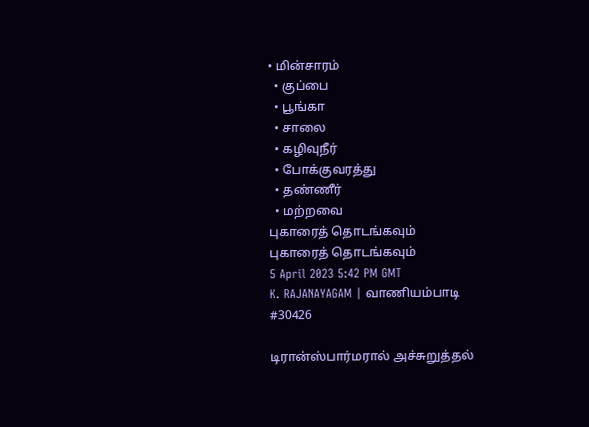• மின்சாரம்
  • குப்பை
  • பூங்கா
  • சாலை
  • கழிவுநீர்
  • போக்குவரத்து
  • தண்ணீர்
  • மற்றவை
புகாரைத் தொடங்கவும்
புகாரைத் தொடங்கவும்
5 April 2023 5:42 PM GMT
K. RAJANAYAGAM | வாணியம்பாடி
#30426

டிரான்ஸ்பார்மரால் அச்சுறுத்தல்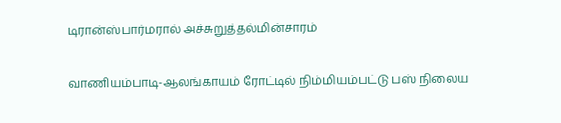டிரான்ஸ்பார்மரால் அச்சுறுத்தல்மின்சாரம்

வாணியம்பாடி-ஆலங்காயம் ரோட்டில் நிம்மியம்பட்டு பஸ் நிலைய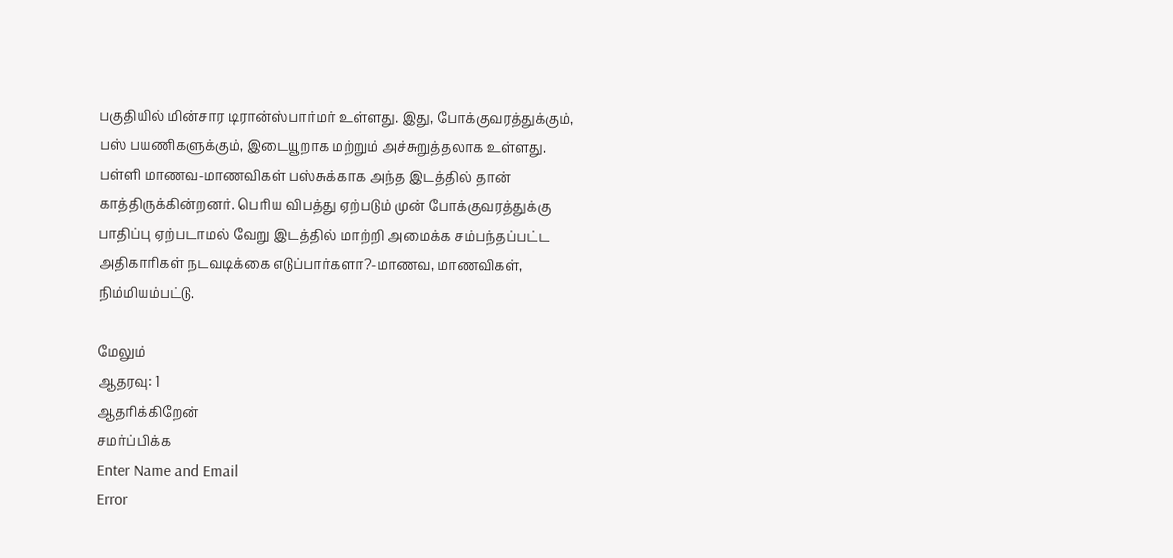பகுதியில் மின்சார டிரான்ஸ்பார்மர் உள்ளது. இது, போக்குவரத்துக்கும், பஸ் பயணிகளுக்கும், இடையூறாக மற்றும் அச்சுறுத்தலாக உள்ளது. பள்ளி மாணவ-மாணவிகள் பஸ்சுக்காக அந்த இடத்தில் தான் காத்திருக்கின்றனர். பெரிய விபத்து ஏற்படும் முன் போக்குவரத்துக்கு பாதிப்பு ஏற்படாமல் வேறு இடத்தில் மாற்றி அமைக்க சம்பந்தப்பட்ட அதிகாரிகள் நடவடிக்கை எடுப்பார்களா?-மாணவ, மாணவிகள், நிம்மியம்பட்டு.

மேலும்
ஆதரவு: 1
ஆதரிக்கிறேன்
சமர்ப்பிக்க
Enter Name and Email
Error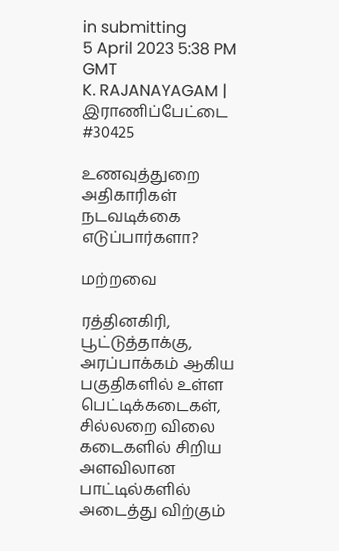in submitting
5 April 2023 5:38 PM GMT
K. RAJANAYAGAM | இராணிப்பேட்டை
#30425

உணவுத்துறை அதிகாரிகள் நடவடிக்கை எடுப்பார்களா?

மற்றவை

ரத்தினகிரி, பூட்டுத்தாக்கு, அரப்பாக்கம் ஆகிய பகுதிகளில் உள்ள பெட்டிக்கடைகள், சில்லறை விலை கடைகளில் சிறிய அளவிலான பாட்டில்களில் அடைத்து விற்கும்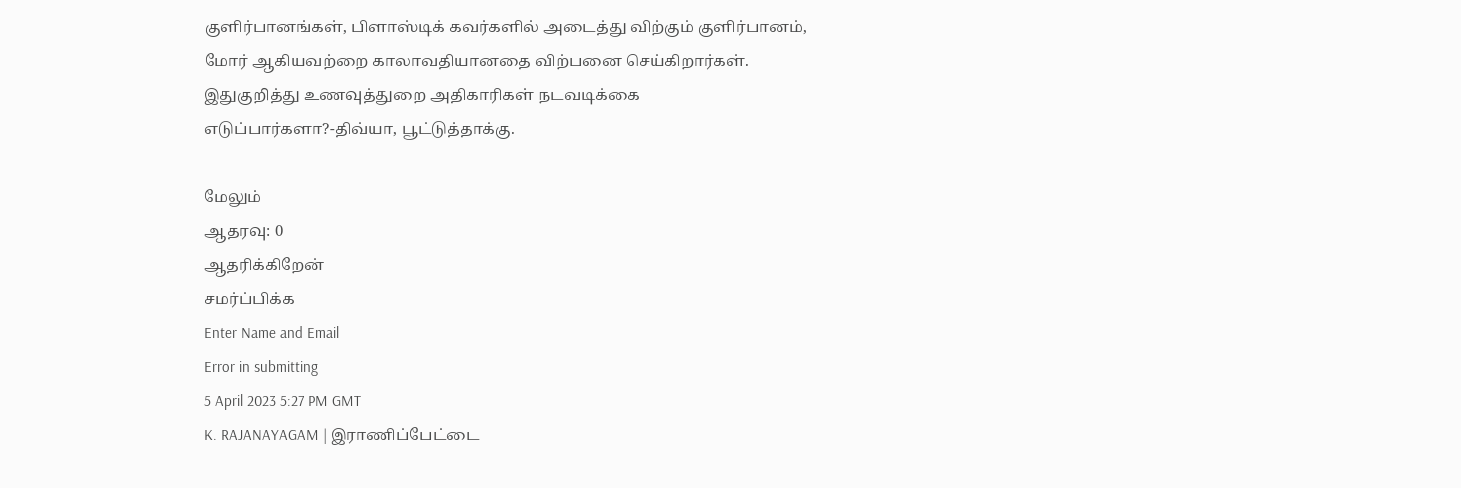குளிர்பானங்கள், பிளாஸ்டிக் கவர்களில் அடைத்து விற்கும் குளிர்பானம், மோர் ஆகியவற்றை காலாவதியானதை விற்பனை செய்கிறார்கள். இதுகுறித்து உணவுத்துறை அதிகாரிகள் நடவடிக்கை எடுப்பார்களா?-திவ்யா, பூட்டுத்தாக்கு.

மேலும்
ஆதரவு: 0
ஆதரிக்கிறேன்
சமர்ப்பிக்க
Enter Name and Email
Error in submitting
5 April 2023 5:27 PM GMT
K. RAJANAYAGAM | இராணிப்பேட்டை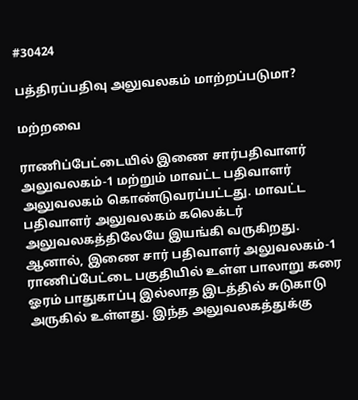#30424

பத்திரப்பதிவு அலுவலகம் மாற்றப்படுமா?

மற்றவை

ராணிப்பேட்டையில் இணை சார்பதிவாளர் அலுவலகம்-1 மற்றும் மாவட்ட பதிவாளர் அலுவலகம் கொண்டுவரப்பட்டது. மாவட்ட பதிவாளர் அலுவலகம் கலெக்டர் அலுவலகத்திலேயே இயங்கி வருகிறது. ஆனால், இணை சார் பதிவாளர் அலுவலகம்-1 ராணிப்பேட்டை பகுதியில் உள்ள பாலாறு கரை ஓரம் பாதுகாப்பு இல்லாத இடத்தில் சுடுகாடு அருகில் உள்ளது. இந்த அலுவலகத்துக்கு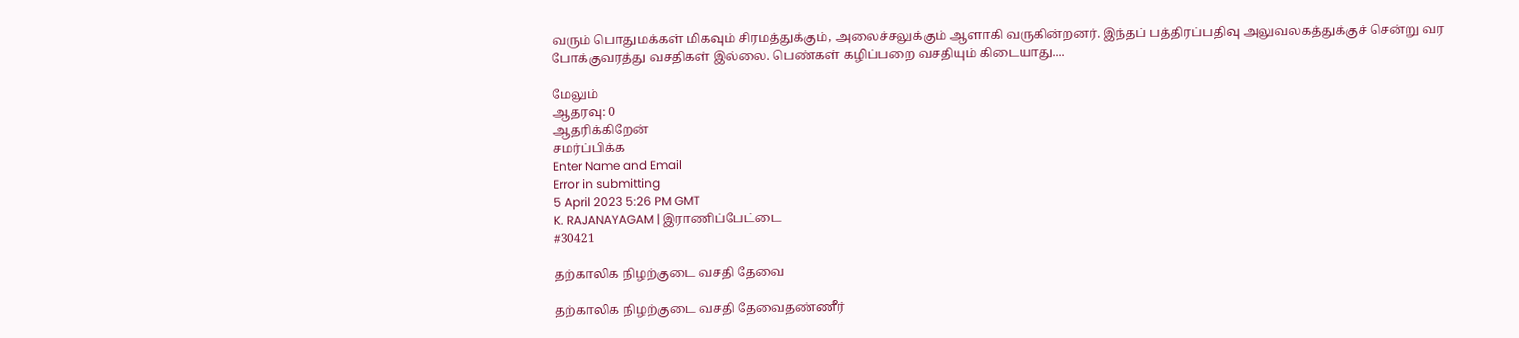வரும் பொதுமக்கள் மிகவும் சிரமத்துக்கும், அலைச்சலுக்கும் ஆளாகி வருகின்றனர். இந்தப் பத்திரப்பதிவு அலுவலகத்துக்குச் சென்று வர போக்குவரத்து வசதிகள் இல்லை. பெண்கள் கழிப்பறை வசதியும் கிடையாது....

மேலும்
ஆதரவு: 0
ஆதரிக்கிறேன்
சமர்ப்பிக்க
Enter Name and Email
Error in submitting
5 April 2023 5:26 PM GMT
K. RAJANAYAGAM | இராணிப்பேட்டை
#30421

தற்காலிக நிழற்குடை வசதி தேவை

தற்காலிக நிழற்குடை வசதி தேவைதண்ணீர்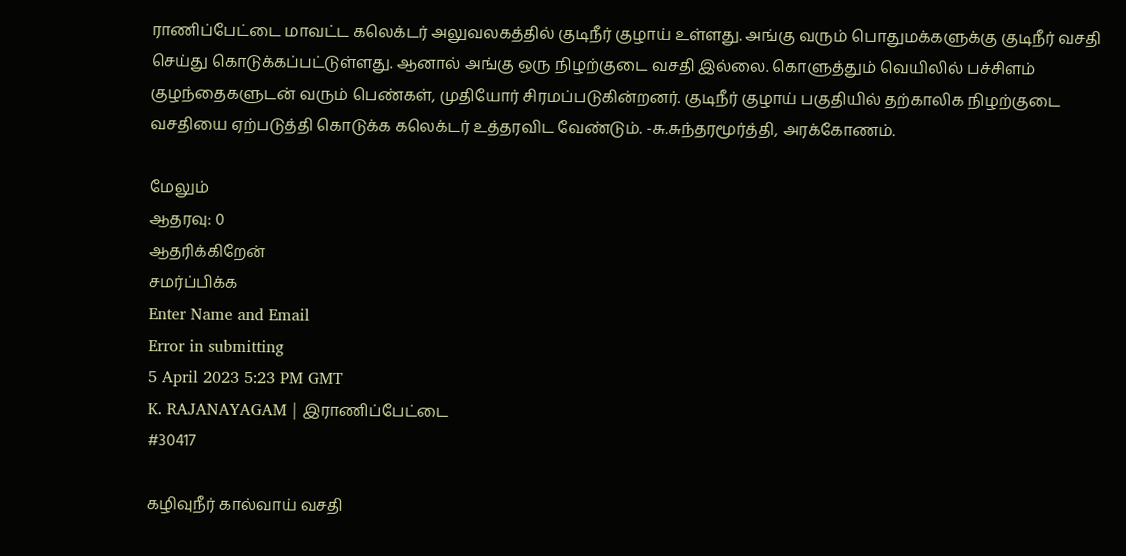ராணிப்பேட்டை மாவட்ட கலெக்டர் அலுவலகத்தில் குடிநீர் குழாய் உள்ளது. அங்கு வரும் பொதுமக்களுக்கு குடிநீர் வசதி செய்து கொடுக்கப்பட்டுள்ளது. ஆனால் அங்கு ஒரு நிழற்குடை வசதி இல்லை. கொளுத்தும் வெயிலில் பச்சிளம் குழந்தைகளுடன் வரும் பெண்கள், முதியோர் சிரமப்படுகின்றனர். குடிநீர் குழாய் பகுதியில் தற்காலிக நிழற்குடை வசதியை ஏற்படுத்தி கொடுக்க கலெக்டர் உத்தரவிட வேண்டும். -சு.சுந்தரமூர்த்தி, அரக்கோணம்.

மேலும்
ஆதரவு: 0
ஆதரிக்கிறேன்
சமர்ப்பிக்க
Enter Name and Email
Error in submitting
5 April 2023 5:23 PM GMT
K. RAJANAYAGAM | இராணிப்பேட்டை
#30417

கழிவுநீர் கால்வாய் வசதி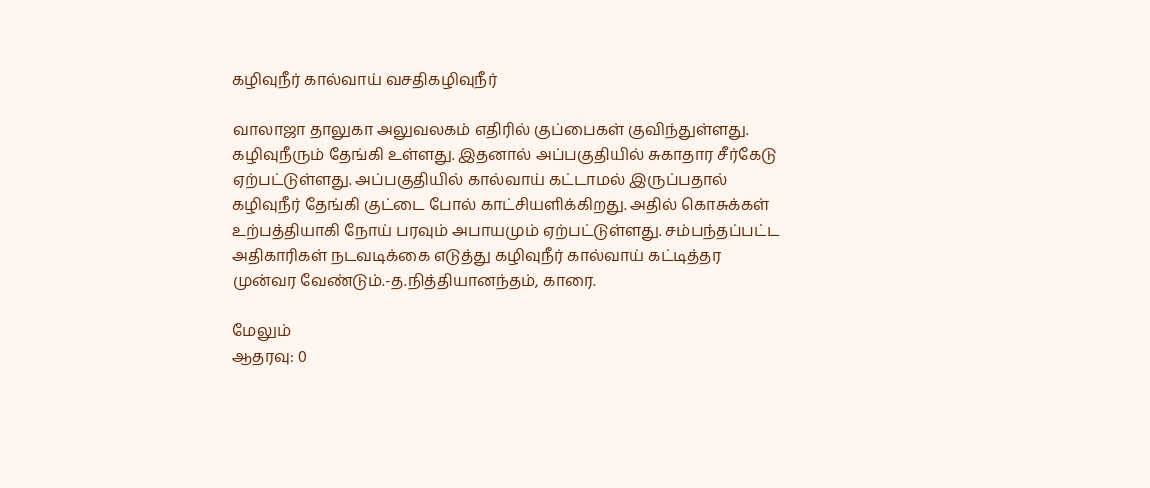கழிவுநீர் கால்வாய் வசதிகழிவுநீர்

வாலாஜா தாலுகா அலுவலகம் எதிரில் குப்பைகள் குவிந்துள்ளது. கழிவுநீரும் தேங்கி உள்ளது. இதனால் அப்பகுதியில் சுகாதார சீர்கேடு ஏற்பட்டுள்ளது. அப்பகுதியில் கால்வாய் கட்டாமல் இருப்பதால் கழிவுநீர் தேங்கி குட்டை போல் காட்சியளிக்கிறது. அதில் கொசுக்கள் உற்பத்தியாகி நோய் பரவும் அபாயமும் ஏற்பட்டுள்ளது. சம்பந்தப்பட்ட அதிகாரிகள் நடவடிக்கை எடுத்து கழிவுநீர் கால்வாய் கட்டித்தர முன்வர வேண்டும்.-த.நித்தியானந்தம், காரை.

மேலும்
ஆதரவு: 0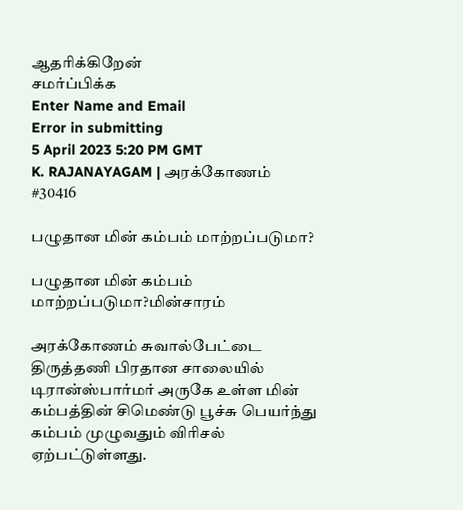ஆதரிக்கிறேன்
சமர்ப்பிக்க
Enter Name and Email
Error in submitting
5 April 2023 5:20 PM GMT
K. RAJANAYAGAM | அரக்கோணம்
#30416

பழுதான மின் கம்பம் மாற்றப்படுமா?

பழுதான மின் கம்பம் மாற்றப்படுமா?மின்சாரம்

அரக்கோணம் சுவால்பேட்டை திருத்தணி பிரதான சாலையில் டிரான்ஸ்பார்மர் அருகே உள்ள மின் கம்பத்தின் சிமெண்டு பூச்சு பெயர்ந்து கம்பம் முழுவதும் விரிசல் ஏற்பட்டுள்ளது.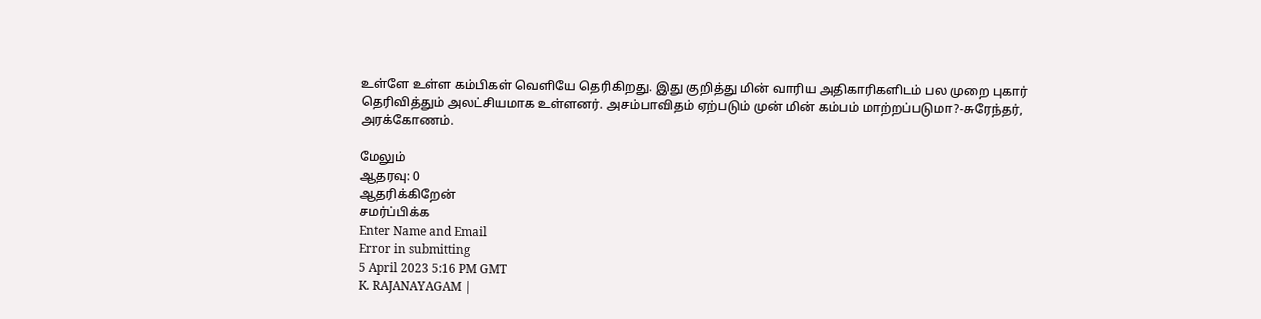உள்ளே உள்ள கம்பிகள் வெளியே தெரிகிறது. இது குறித்து மின் வாரிய அதிகாரிகளிடம் பல முறை புகார் தெரிவித்தும் அலட்சியமாக உள்ளனர். அசம்பாவிதம் ஏற்படும் முன் மின் கம்பம் மாற்றப்படுமா?-சுரேந்தர், அரக்கோணம்.

மேலும்
ஆதரவு: 0
ஆதரிக்கிறேன்
சமர்ப்பிக்க
Enter Name and Email
Error in submitting
5 April 2023 5:16 PM GMT
K. RAJANAYAGAM |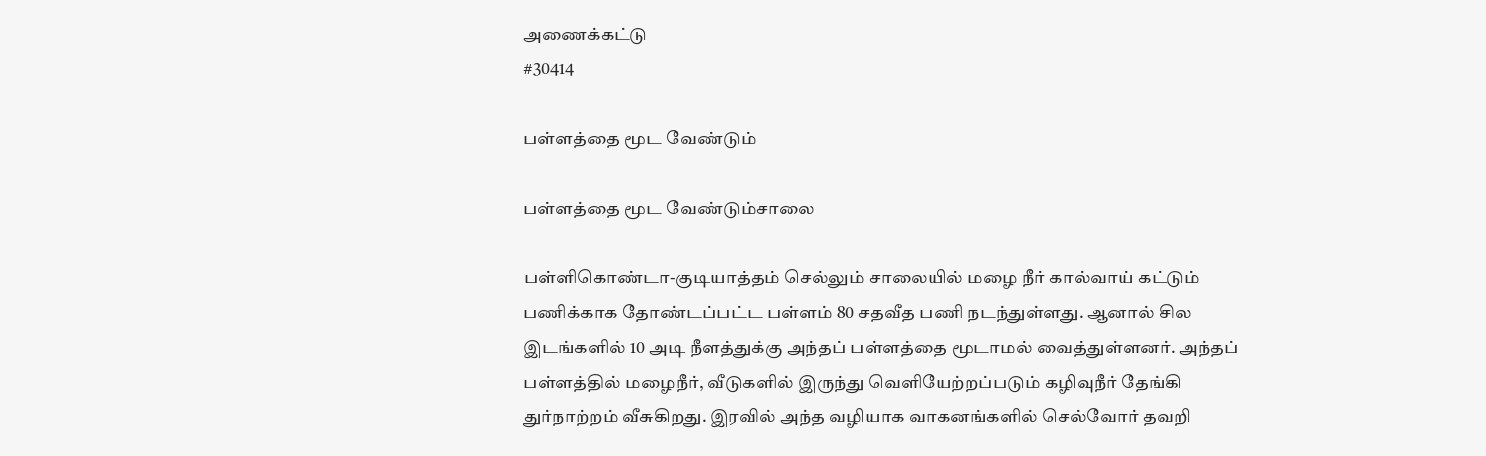அணைக்கட்டு
#30414

பள்ளத்தை மூட வேண்டும்

பள்ளத்தை மூட வேண்டும்சாலை

பள்ளிகொண்டா-குடியாத்தம் செல்லும் சாலையில் மழை நீர் கால்வாய் கட்டும் பணிக்காக தோண்டப்பட்ட பள்ளம் 80 சதவீத பணி நடந்துள்ளது. ஆனால் சில இடங்களில் 10 அடி நீளத்துக்கு அந்தப் பள்ளத்தை மூடாமல் வைத்துள்ளனர். அந்தப் பள்ளத்தில் மழைநீர், வீடுகளில் இருந்து வெளியேற்றப்படும் கழிவுநீர் தேங்கி துர்நாற்றம் வீசுகிறது. இரவில் அந்த வழியாக வாகனங்களில் செல்வோர் தவறி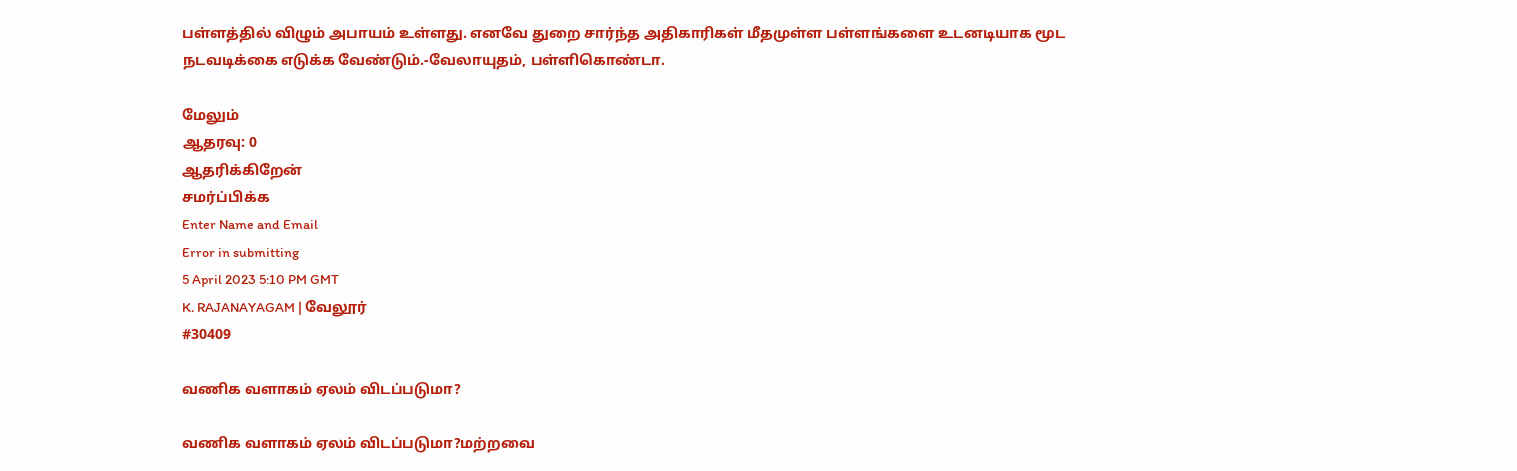பள்ளத்தில் விழும் அபாயம் உள்ளது. எனவே துறை சார்ந்த அதிகாரிகள் மீதமுள்ள பள்ளங்களை உடனடியாக மூட நடவடிக்கை எடுக்க வேண்டும்.-வேலாயுதம், பள்ளிகொண்டா.

மேலும்
ஆதரவு: 0
ஆதரிக்கிறேன்
சமர்ப்பிக்க
Enter Name and Email
Error in submitting
5 April 2023 5:10 PM GMT
K. RAJANAYAGAM | வேலூர்
#30409

வணிக வளாகம் ஏலம் விடப்படுமா?

வணிக வளாகம் ஏலம் விடப்படுமா?மற்றவை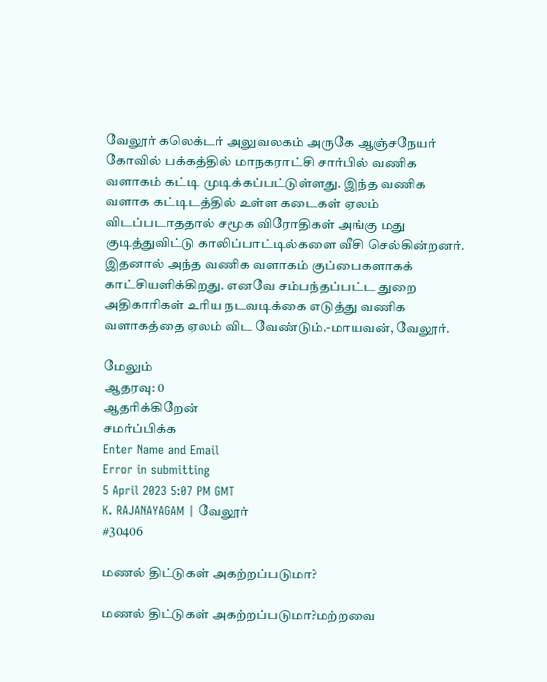வேலூர் கலெக்டர் அலுவலகம் அருகே ஆஞ்சநேயர் கோவில் பக்கத்தில் மாநகராட்சி சார்பில் வணிக வளாகம் கட்டி முடிக்கப்பட்டுள்ளது. இந்த வணிக வளாக கட்டிடத்தில் உள்ள கடைகள் ஏலம் விடப்படாததால் சமூக விரோதிகள் அங்கு மது குடித்துவிட்டு காலிப்பாட்டில்களை வீசி செல்கின்றனர். இதனால் அந்த வணிக வளாகம் குப்பைகளாகக் காட்சியளிக்கிறது. எனவே சம்பந்தப்பட்ட துறை அதிகாரிகள் உரிய நடவடிக்கை எடுத்து வணிக வளாகத்தை ஏலம் விட வேண்டும்.-மாயவன், வேலூர்.

மேலும்
ஆதரவு: 0
ஆதரிக்கிறேன்
சமர்ப்பிக்க
Enter Name and Email
Error in submitting
5 April 2023 5:07 PM GMT
K. RAJANAYAGAM | வேலூர்
#30406

மணல் திட்டுகள் அகற்றப்படுமா?

மணல் திட்டுகள் அகற்றப்படுமா?மற்றவை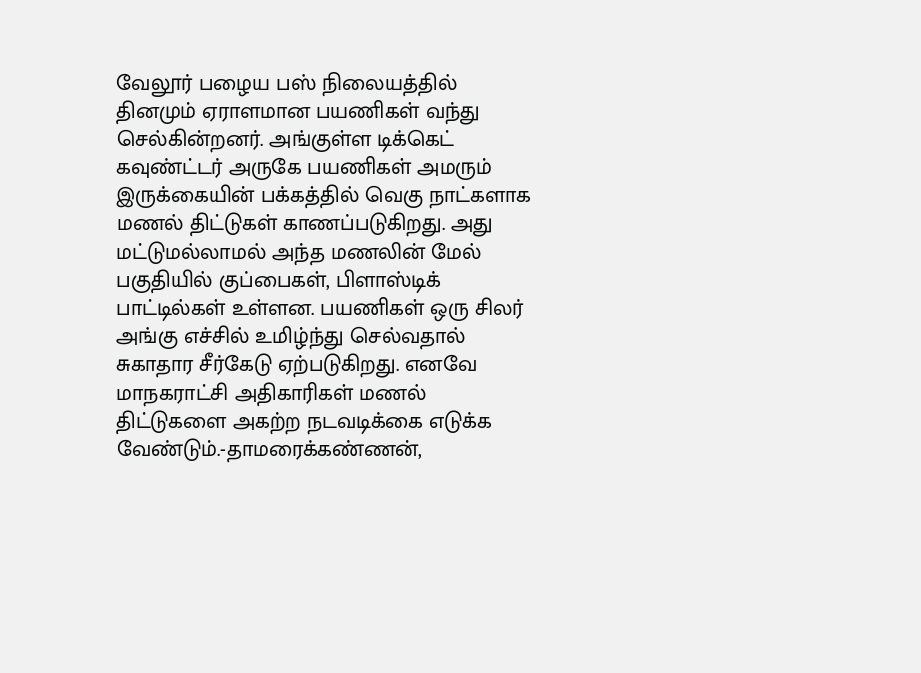வேலூர் பழைய பஸ் நிலையத்தில் தினமும் ஏராளமான பயணிகள் வந்து செல்கின்றனர். அங்குள்ள டிக்கெட் கவுண்ட்டர் அருகே பயணிகள் அமரும் இருக்கையின் பக்கத்தில் வெகு நாட்களாக மணல் திட்டுகள் காணப்படுகிறது. அது மட்டுமல்லாமல் அந்த மணலின் மேல் பகுதியில் குப்பைகள், பிளாஸ்டிக் பாட்டில்கள் உள்ளன. பயணிகள் ஒரு சிலர் அங்கு எச்சில் உமிழ்ந்து செல்வதால் சுகாதார சீர்கேடு ஏற்படுகிறது. எனவே மாநகராட்சி அதிகாரிகள் மணல் திட்டுகளை அகற்ற நடவடிக்கை எடுக்க வேண்டும்.-தாமரைக்கண்ணன்,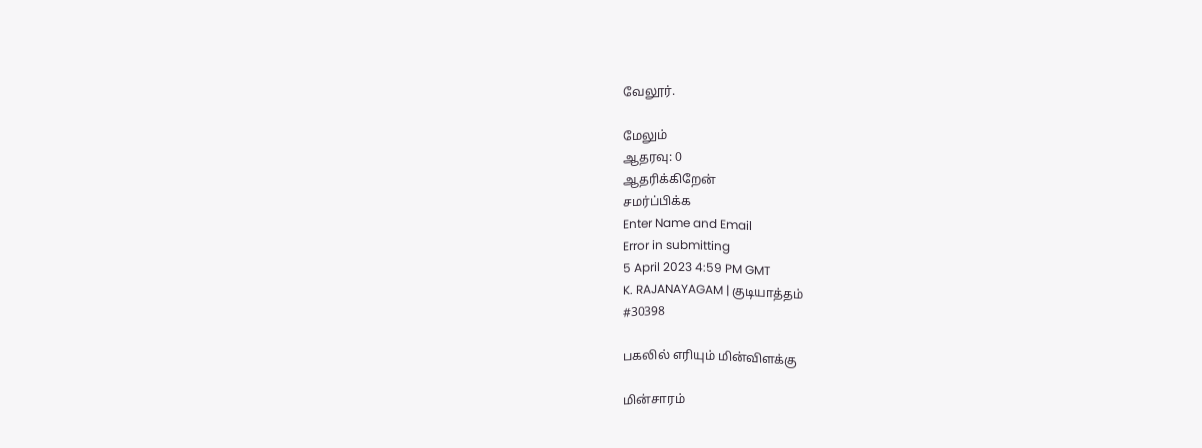வேலூர்.

மேலும்
ஆதரவு: 0
ஆதரிக்கிறேன்
சமர்ப்பிக்க
Enter Name and Email
Error in submitting
5 April 2023 4:59 PM GMT
K. RAJANAYAGAM | குடியாத்தம்
#30398

பகலில் எரியும் மின்விளக்கு

மின்சாரம்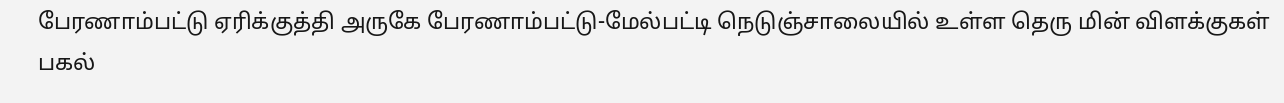பேரணாம்பட்டு ஏரிக்குத்தி அருகே பேரணாம்பட்டு-மேல்பட்டி நெடுஞ்சாலையில் உள்ள தெரு மின் விளக்குகள் பகல்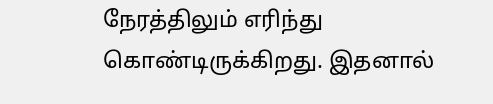நேரத்திலும் எரிந்து கொண்டிருக்கிறது. இதனால்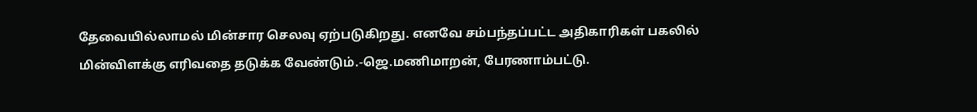தேவையில்லாமல் மின்சார செலவு ஏற்படுகிறது. எனவே சம்பந்தப்பட்ட அதிகாரிகள் பகலில் மின்விளக்கு எரிவதை தடுக்க வேண்டும்.-ஜெ.மணிமாறன், பேரணாம்பட்டு.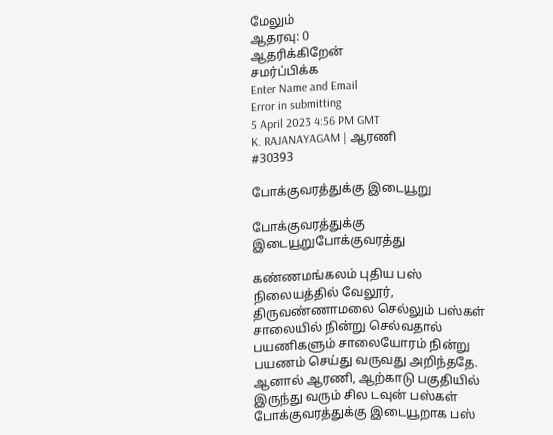மேலும்
ஆதரவு: 0
ஆதரிக்கிறேன்
சமர்ப்பிக்க
Enter Name and Email
Error in submitting
5 April 2023 4:56 PM GMT
K. RAJANAYAGAM | ஆரணி
#30393

போக்குவரத்துக்கு இடையூறு

போக்குவரத்துக்கு இடையூறுபோக்குவரத்து

கண்ணமங்கலம் புதிய பஸ் நிலையத்தில் வேலூர், திருவண்ணாமலை செல்லும் பஸ்கள் சாலையில் நின்று செல்வதால் பயணிகளும் சாலையோரம் நின்று பயணம் செய்து வருவது அறிந்ததே. ஆனால் ஆரணி, ஆற்காடு பகுதியில் இருந்து வரும் சில டவுன் பஸ்கள் போக்குவரத்துக்கு இடையூறாக பஸ்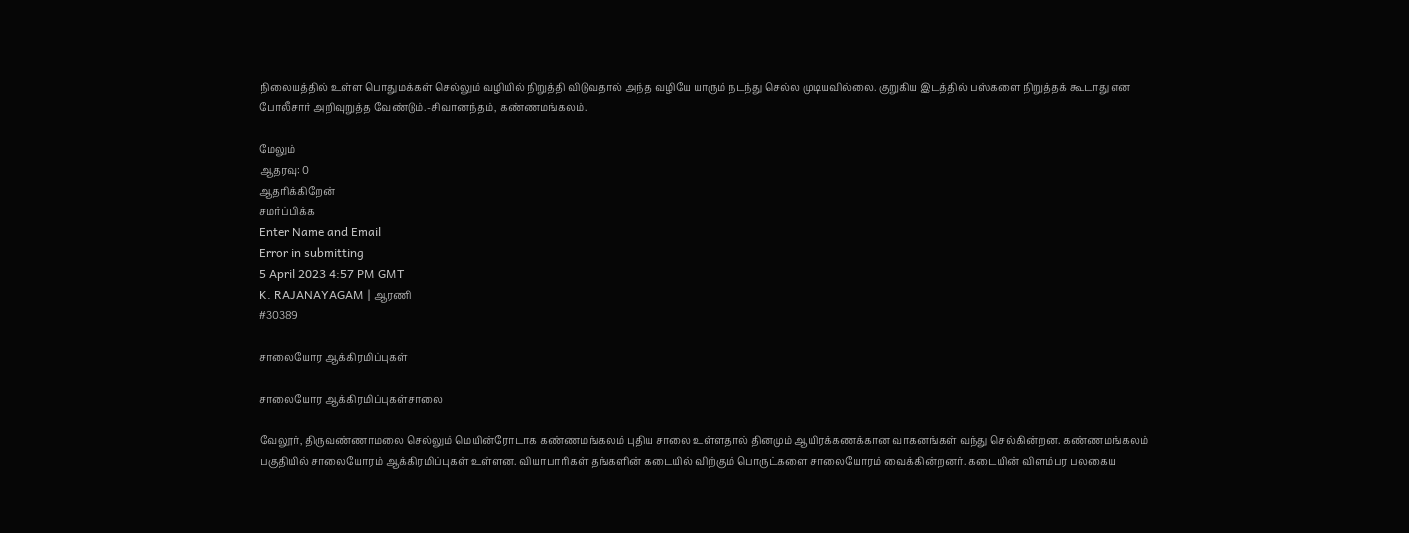நிலையத்தில் உள்ள பொதுமக்கள் செல்லும் வழியில் நிறுத்தி விடுவதால் அந்த வழியே யாரும் நடந்து செல்ல முடியவில்லை. குறுகிய இடத்தில் பஸ்களை நிறுத்தக் கூடாது என போலீசார் அறிவுறுத்த வேண்டும்.-சிவானந்தம், கண்ணமங்கலம்.

மேலும்
ஆதரவு: 0
ஆதரிக்கிறேன்
சமர்ப்பிக்க
Enter Name and Email
Error in submitting
5 April 2023 4:57 PM GMT
K. RAJANAYAGAM | ஆரணி
#30389

சாலையோர ஆக்கிரமிப்புகள்

சாலையோர ஆக்கிரமிப்புகள்சாலை

வேலூர், திருவண்ணாமலை செல்லும் மெயின்ரோடாக கண்ணமங்கலம் புதிய சாலை உள்ளதால் தினமும் ஆயிரக்கணக்கான வாகனங்கள் வந்து செல்கின்றன. கண்ணமங்கலம் பகுதியில் சாலையோரம் ஆக்கிரமிப்புகள் உள்ளன. வியாபாரிகள் தங்களின் கடையில் விற்கும் பொருட்களை சாலையோரம் வைக்கின்றனர். கடையின் விளம்பர பலகைய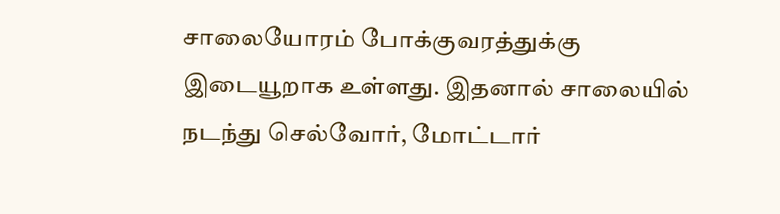சாலையோரம் போக்குவரத்துக்கு இடையூறாக உள்ளது. இதனால் சாலையில் நடந்து செல்வோர், மோட்டார்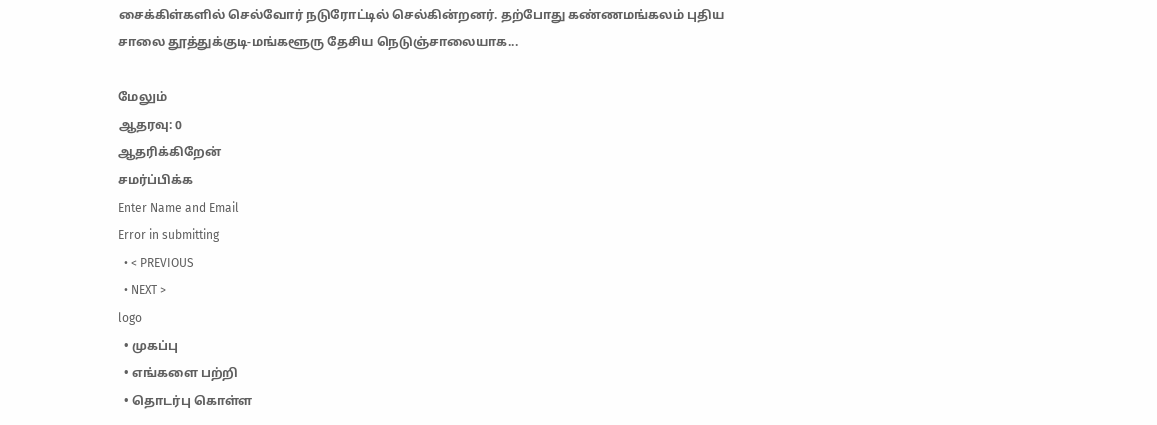சைக்கிள்களில் செல்வோர் நடுரோட்டில் செல்கின்றனர். தற்போது கண்ணமங்கலம் புதிய சாலை தூத்துக்குடி-மங்களூரு தேசிய நெடுஞ்சாலையாக...

மேலும்
ஆதரவு: 0
ஆதரிக்கிறேன்
சமர்ப்பிக்க
Enter Name and Email
Error in submitting
  • < PREVIOUS
  • NEXT >
logo
  • முகப்பு
  • எங்களை பற்றி
  • தொடர்பு கொள்ள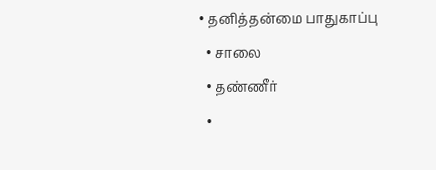• தனித்தன்மை பாதுகாப்பு
  • சாலை
  • தண்ணீர்
  •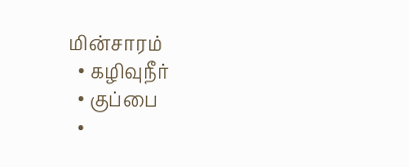மின்சாரம்
  • கழிவுநீர்
  • குப்பை
  •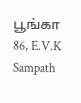பூங்கா
86, E.V.K Sampath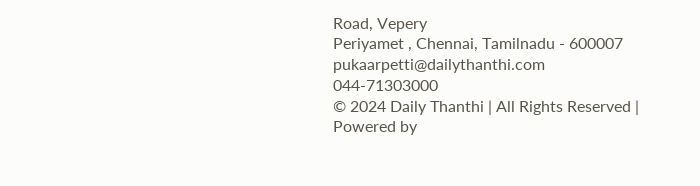Road, Vepery
Periyamet , Chennai, Tamilnadu - 600007
pukaarpetti@dailythanthi.com
044-71303000
© 2024 Daily Thanthi | All Rights Reserved | Powered by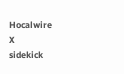Hocalwire
X
sidekick